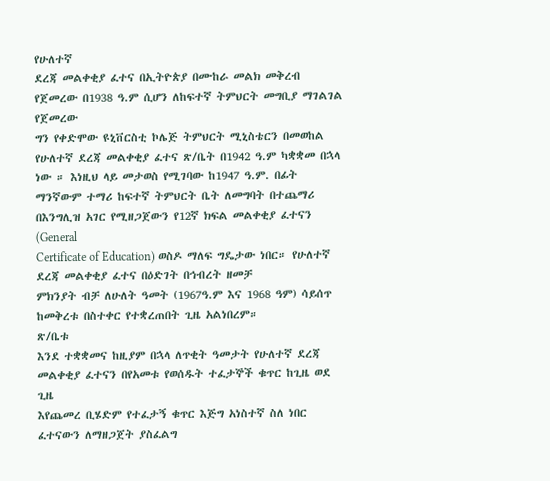የሁለተኛ
ደረጃ መልቀቂያ ፈተና በኢትዮጵያ በሙከራ መልክ መቅረብ የጀመረው በ1938 ዓ.ም ሲሆን ለከፍተኛ ትምህርት መግቢያ ማገልገል የጀመረው
ግን የቀድሞው ዩኒቨርስቲ ኮሌጅ ትምህርት ሚኒስቴርን በመወከል የሁለተኛ ደረጃ መልቀቂያ ፈተና ጽ/ቤት በ1942 ዓ.ም ካቋቋመ በኋላ
ነው ። እነዚህ ላይ መታወስ የሚገባው ከ1947 ዓ.ም. በፊት
ማንኛውም ተማሪ ከፍተኛ ትምህርት ቤት ለመግባት በተጨማሪ በእንግሊዝ አገር የሚዘጋጀውን የ12ኛ ክፍል መልቀቂያ ፈተናን (General
Certificate of Education) ወስዶ ማለፍ ግዴታው ነበር። የሁለተኛ ደረጃ መልቀቂያ ፈተና በዕድገት በኅብረት ዘመቻ
ምክንያት ብቻ ለሁለት ዓመት (1967ዓ.ም እና 1968 ዓም) ሳይሰጥ ከመቅረቱ በስተቀር የተቋረጠበት ጊዜ አልነበረም።
ጽ/ቤቱ
እንደ ተቋቋመና ከዚያም በኋላ ለጥቂት ዓመታት የሁለተኛ ደረጃ መልቀቂያ ፈተናን በየአመቱ የወሰዱት ተፈታኞች ቁጥር ከጊዜ ወደ ጊዜ
እየጨመረ ቢሄድም የተፈታኝ ቁጥር እጅግ አነስተኛ ስለ ነበር
ፈተናውን ለማዘጋጀት ያስፈልግ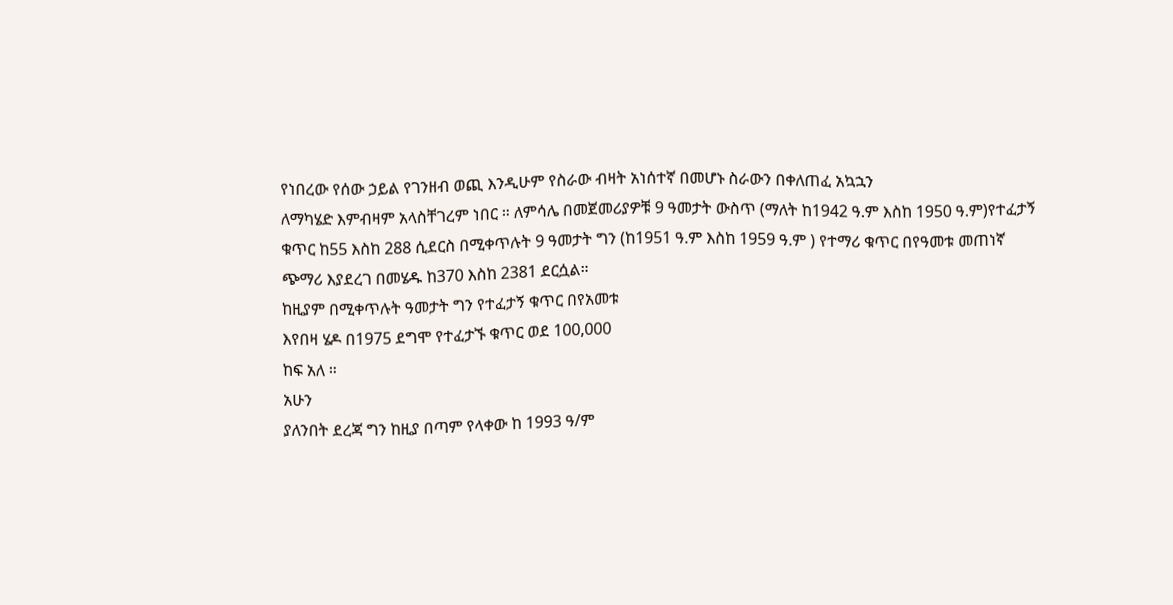የነበረው የሰው ኃይል የገንዘብ ወጪ እንዲሁም የስራው ብዛት አነሰተኛ በመሆኑ ስራውን በቀለጠፈ አኳኋን
ለማካሄድ እምብዛም አላስቸገረም ነበር ። ለምሳሌ በመጀመሪያዎቹ 9 ዓመታት ውስጥ (ማለት ከ1942 ዓ.ም እስከ 1950 ዓ.ም)የተፈታኝ
ቁጥር ከ55 እስከ 288 ሲደርስ በሚቀጥሉት 9 ዓመታት ግን (ከ1951 ዓ.ም እስከ 1959 ዓ.ም ) የተማሪ ቁጥር በየዓመቱ መጠነኛ
ጭማሪ እያደረገ በመሄዱ ከ370 እስከ 2381 ደርሷል።
ከዚያም በሚቀጥሉት ዓመታት ግን የተፈታኝ ቁጥር በየአመቱ
እየበዛ ሄዶ በ1975 ደግሞ የተፈታኙ ቁጥር ወደ 100,000
ከፍ አለ ።
አሁን
ያለንበት ደረጃ ግን ከዚያ በጣም የላቀው ከ 1993 ዓ/ም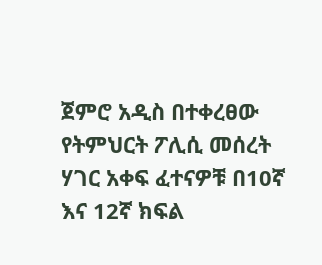ጀምሮ አዲስ በተቀረፀው የትምህርት ፖሊሲ መሰረት ሃገር አቀፍ ፈተናዎቹ በ10ኛ እና 12ኛ ክፍል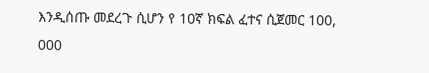እንዲሰጡ መደረጉ ሲሆን የ 10ኛ ክፍል ፈተና ሲጀመር 100, 000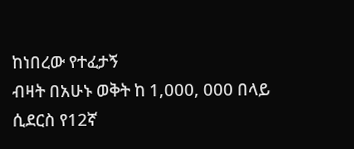ከነበረው የተፈታኝ
ብዛት በአሁኑ ወቅት ከ 1,000, 000 በላይ ሲደርስ የ12ኛ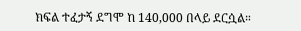ክፍል ተፈታኝ ደግሞ ከ 140,000 በላይ ደርሷል።